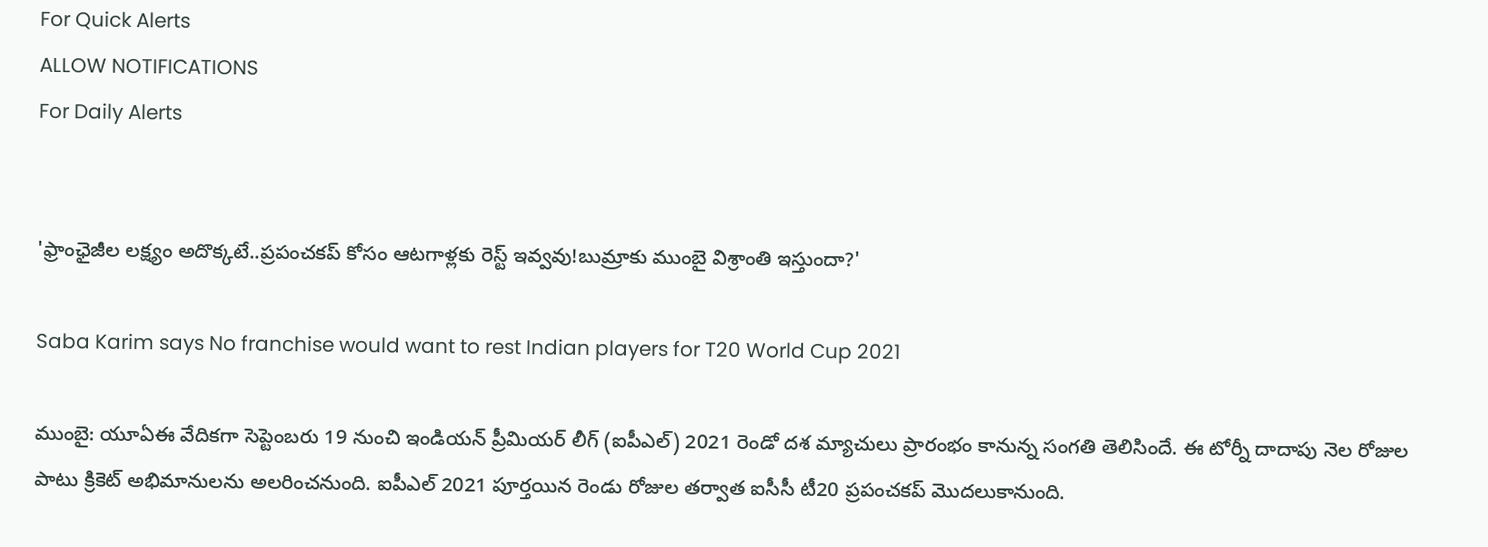For Quick Alerts
ALLOW NOTIFICATIONS
For Daily Alerts


'ఫ్రాంఛైజీల లక్ష్యం అదొక్కటే..ప్రపంచకప్‌ కోసం ఆటగాళ్లకు రెస్ట్‌ ఇవ్వవు!బుమ్రాకు ముంబై విశ్రాంతి ఇస్తుందా?'

Saba Karim says No franchise would want to rest Indian players for T20 World Cup 2021

ముంబై: యూఏఈ వేదికగా సెప్టెంబరు 19 నుంచి ఇండియన్‌ ప్రీమియర్‌ లీగ్‌ (ఐపీఎల్) 2021 రెండో దశ మ్యాచులు ప్రారంభం కానున్న సంగతి తెలిసిందే. ఈ టోర్నీ దాదాపు నెల రోజుల పాటు క్రికెట్ అభిమానులను అలరించనుంది. ఐపీఎల్ 2021 పూర్తయిన రెండు రోజుల తర్వాత ఐసీసీ టీ20 ప్రపంచకప్‌ మొదలుకానుంది.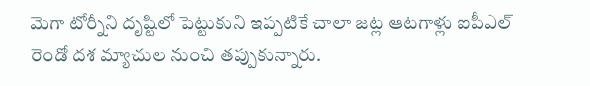మెగా టోర్నీని దృష్టిలో పెట్టుకుని ఇప్పటికే చాలా జట్ల ఆటగాళ్లు ఐపీఎల్ రెండో దశ మ్యాచుల నుంచి తప్పుకున్నారు.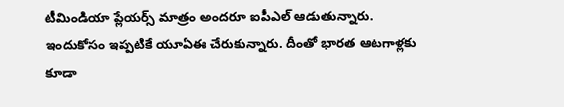టీమిండియా ప్లేయర్స్ మాత్రం అందరూ ఐపీఎల్ ఆడుతున్నారు. ఇందుకోసం ఇప్పటికే యూఏఈ చేరుకున్నారు. దీంతో భారత ఆటగాళ్లకు కూడా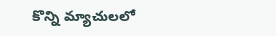కొన్ని మ్యాచులలో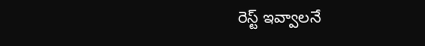రెస్ట్‌ ఇవ్వాలనే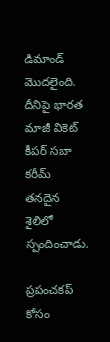డిమాండ్ మొదలైంది. దీనిపై భారత మాజీ వికెట్ కీపర్ సబా కరీమ్ తనదైన శైలిలో స్పందించాడు.

ప్రపంచకప్‌ కోసం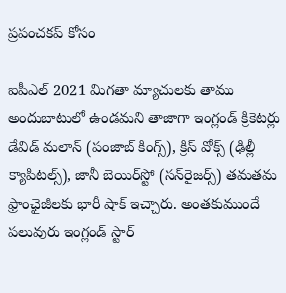ప్రపంచకప్‌ కోసం

ఐపీఎల్ 2021 మిగతా మ్యాచులకు తాము అందుబాటులో ఉండమని తాజాగా ఇంగ్లండ్ క్రికెట‌ర్లు డేవిడ్ మ‌లాన్‌ (పంజాబ్‌ కింగ్స్‌), క్రిస్ వోక్స్‌ (ఢిల్లీ క్యాపిటల్స్‌), జానీ బెయిర్‌స్టో (సన్‌రైజర్స్‌) తమతమ ఫ్రాంఛైజీలకు భారీ షాక్ ఇచ్చారు. అంతకుముందే పలువురు ఇంగ్లండ్‌ స్టార్‌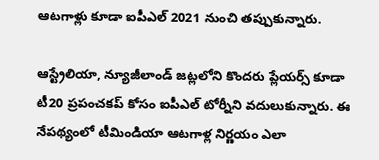ఆటగాళ్లు కూడా ఐపీఎల్ 2021 నుంచి తప్పుకున్నారు.

ఆస్ట్రేలియా, న్యూజీలాండ్ జట్లలోని కొందరు ప్లేయర్స్ కూడా టీ20 ప్రపంచకప్‌ కోసం ఐపీఎల్ టోర్నీని వదులుకున్నారు. ఈ నేపథ్యంలో టీమిండియా ఆటగాళ్ల నిర్ణయం ఎలా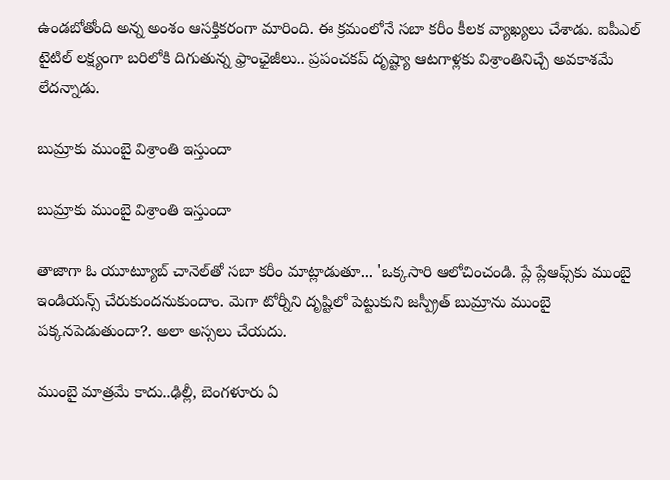ఉండబోతోంది అన్న అంశం ఆసక్తికరంగా మారింది. ఈ క్రమంలోనే సబా కరీం కీలక వ్యాఖ్యలు చేశాడు. ఐపీఎల్‌ టైటిల్‌ లక్ష్యంగా బరిలోకి దిగుతున్న ఫ్రాంఛైజీలు.. ప్రపంచకప్‌ దృష్ట్యా ఆటగాళ్లకు విశ్రాంతినిచ్చే అవకాశమే లేదన్నాడు.

బుమ్రాకు ముంబై విశ్రాంతి ఇస్తుందా

బుమ్రాకు ముంబై విశ్రాంతి ఇస్తుందా

తాజాగా ఓ యూట్యూబ్‌ చానెల్‌తో సబా కరీం మాట్లాడుతూ... 'ఒక్కసారి ఆలోచించండి. ప్లే ప్లేఆఫ్స్‌కు ముంబై ఇండియన్స్‌ చేరుకుందనుకుందాం. మెగా టోర్నీని దృష్టిలో పెట్టుకుని జస్ప్రీత్ బుమ్రాను ముంబై పక్కనపెడుతుందా?. అలా అస్సలు చేయదు.

ముంబై మాత్రమే కాదు..ఢిల్లీ, బెంగళూరు ఏ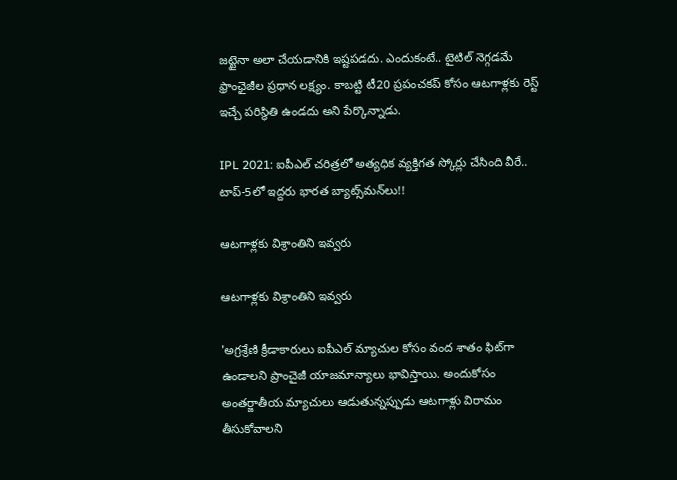జట్టైనా అలా చేయడానికి ఇష్టపడదు. ఎందుకంటే.. టైటిల్‌ నెగ్గడమే ఫ్రాంఛైజీల ప్రధాన లక్ష్యం. కాబట్టి టీ20 ప్రపంచకప్‌ కోసం ఆటగాళ్లకు రెస్ట్‌ ఇచ్చే పరిస్థితి ఉండదు అని పేర్కొన్నాడు.

IPL 2021: ఐపీఎల్ చరిత్రలో అత్యధిక వ్యక్తిగత స్కోర్లు చేసింది వీరే.. టాప్-5లో ఇద్దరు భారత బ్యాట్స్‌మన్‌లు!!

ఆటగాళ్లకు విశ్రాంతిని ఇవ్వరు

ఆటగాళ్లకు విశ్రాంతిని ఇవ్వరు

'అగ్రశ్రేణి క్రీడాకారులు ఐపీఎల్ మ్యాచుల కోసం వంద శాతం ఫిట్‌గా ఉండాలని ప్రాంచైజీ యాజమాన్యాలు భావిస్తాయి. అందుకోసం అంతర్జాతీయ మ్యాచులు ఆడుతున్నప్పుడు ఆటగాళ్లు విరామం తీసుకోవాలని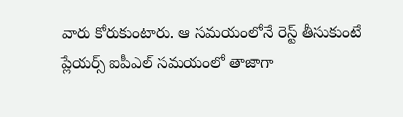వారు కోరుకుంటారు. ఆ సమయంలోనే రెస్ట్ తీసుకుంటే ప్లేయర్స్ ఐపీఎల్ సమయంలో తాజాగా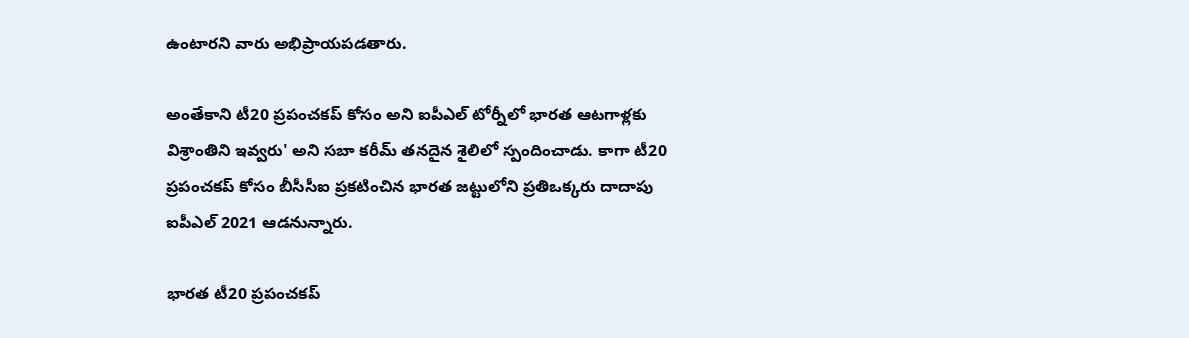ఉంటారని వారు అభిప్రాయపడతారు.

అంతేకాని టీ20 ప్రపంచకప్‌ కోసం అని ఐపీఎల్ టోర్నీలో భారత ఆటగాళ్లకు విశ్రాంతిని ఇవ్వరు' అని సబా కరీమ్ తనదైన శైలిలో స్పందించాడు. కాగా టీ20 ప్రపంచకప్‌ కోసం బీసీసీఐ ప్రకటించిన భారత జట్టులోని ప్రతిఒక్కరు దాదాపు ఐపీఎల్‌ 2021 ఆడనున్నారు.

భారత టీ20 ప్రపంచకప్‌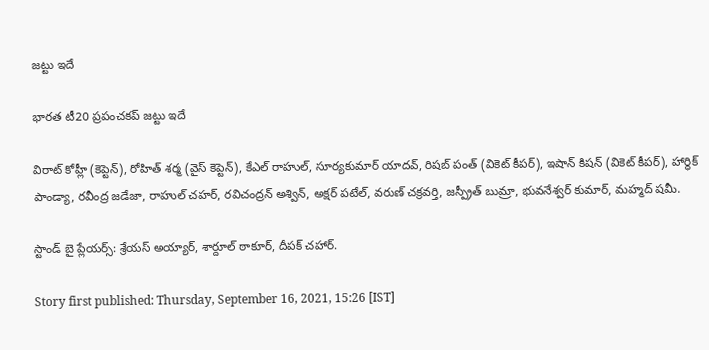జట్టు ఇదే

భారత టీ20 ప్రపంచకప్‌ జట్టు ఇదే

విరాట్‌ కోహ్లీ (కెప్టెన్‌), రోహిత్‌ శర్మ (వైస్‌ కెప్టెన్‌), కేఎల్‌ రాహుల్‌, సూర్యకుమార్‌ యాదవ్‌, రిషబ్‌ పంత్‌ (వికెట్‌ కీపర్‌), ఇషాన్‌ కిషన్‌ (వికెట్‌ కీపర్‌), హార్ధిక్‌ పాండ్యా, రవీంద్ర జడేజా, రాహుల్‌ చహర్‌, రవిచంద్రన్‌ అశ్విన్‌, అక్షర్‌ పటేల్‌, వరుణ్‌ చక్రవర్తి, జస్ప్రీత్ బుమ్రా, భువనేశ్వర్‌ కుమార్‌, మహ్మద్‌ షమీ.

స్టాండ్‌ బై ప్లేయర్స్‌: శ్రేయస్‌ అయ్యార్‌, శార్దూల్‌ ఠాకూర్‌, దీపక్‌ చహార్‌.

Story first published: Thursday, September 16, 2021, 15:26 [IST]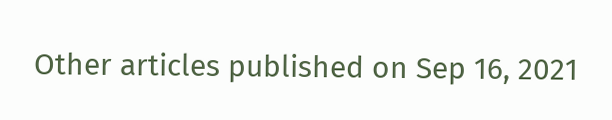Other articles published on Sep 16, 2021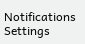Notifications
Settings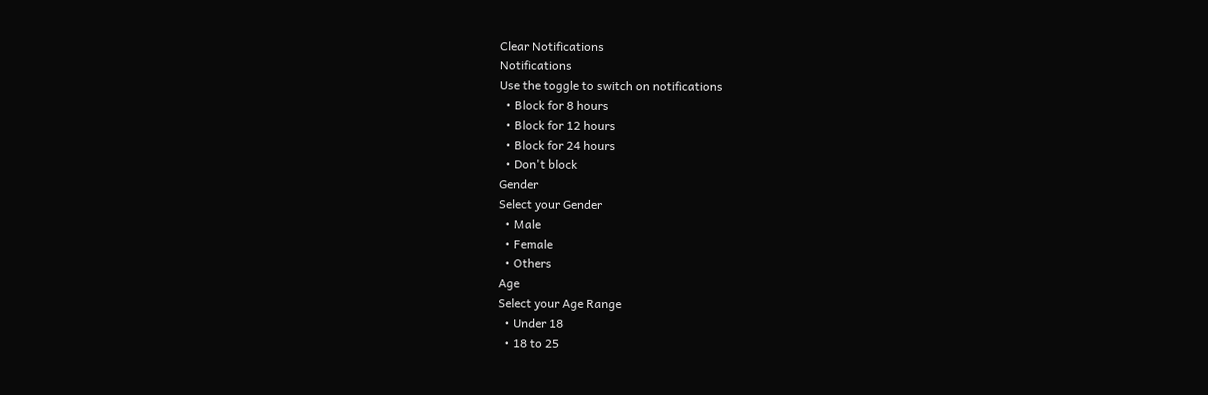Clear Notifications
Notifications
Use the toggle to switch on notifications
  • Block for 8 hours
  • Block for 12 hours
  • Block for 24 hours
  • Don't block
Gender
Select your Gender
  • Male
  • Female
  • Others
Age
Select your Age Range
  • Under 18
  • 18 to 25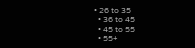• 26 to 35
  • 36 to 45
  • 45 to 55
  • 55+